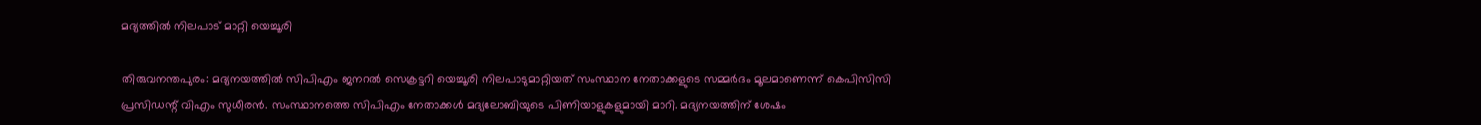മദ്യത്തില്‍ നിലപാട് മാറ്റി യെച്ചൂരി

തിരുവനന്തപുരം: മദ്യനയത്തില്‍ സിപിഎം ജനറല്‍ സെക്രട്ടറി യെച്ചൂരി നിലപാടുമാറ്റിയത് സംസ്ഥാന നേതാക്കളുടെ സമ്മര്‍ദം മൂലമാണെന്ന് കെപിസിസി പ്രസിഡന്റ് വിഎം സുധീരന്‍. സംസ്ഥാനത്തെ സിപിഎം നേതാക്കള്‍ മദ്യലോബിയുടെ പിണിയാളുകളുമായി മാറി. മദ്യനയത്തിന് ശേഷം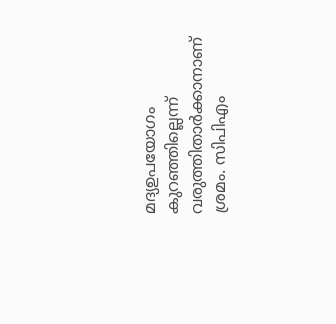മദ്യഉപയോഗം കുറഞ്ഞില്ലെന്ന് വരുത്തിതാര്‍ക്കാനാണ് ശ്രമം. സിപിഎം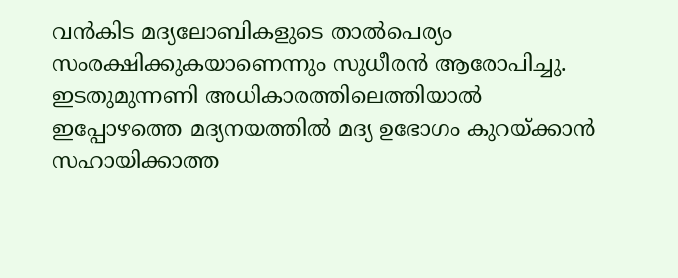വന്‍കിട മദ്യലോബികളുടെ താല്‍പെര്യം സംരക്ഷിക്കുകയാണെന്നും സുധീരന്‍ ആരോപിച്ചു. ഇടതുമുന്നണി അധികാരത്തിലെത്തിയാല്‍ ഇപ്പോഴത്തെ മദ്യനയത്തില്‍ മദ്യ ഉഭോഗം കുറയ്ക്കാന്‍ സഹായിക്കാത്ത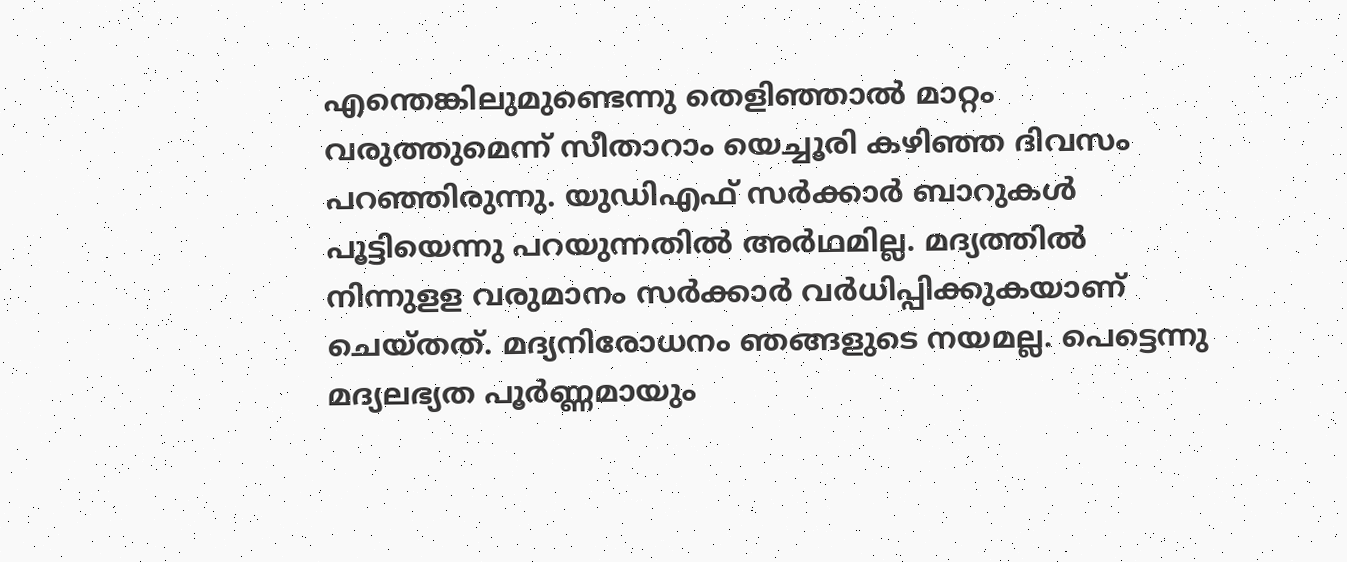എന്തെങ്കിലുമുണ്ടെന്നു തെളിഞ്ഞാല്‍ മാറ്റം വരുത്തുമെന്ന് സീതാറാം യെച്ചൂരി കഴിഞ്ഞ ദിവസം പറഞ്ഞിരുന്നു. യുഡിഎഫ് സര്‍ക്കാര്‍ ബാറുകള്‍ പൂട്ടിയെന്നു പറയുന്നതില്‍ അര്‍ഥമില്ല. മദ്യത്തില്‍ നിന്നുളള വരുമാനം സര്‍ക്കാര്‍ വര്‍ധിപ്പിക്കുകയാണ് ചെയ്തത്. മദ്യനിരോധനം ഞങ്ങളുടെ നയമല്ല. പെട്ടെന്നു മദ്യലഭ്യത പൂര്‍ണ്ണമായും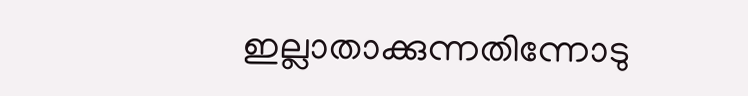ഇല്ലാതാക്കുന്നതിന്നോടു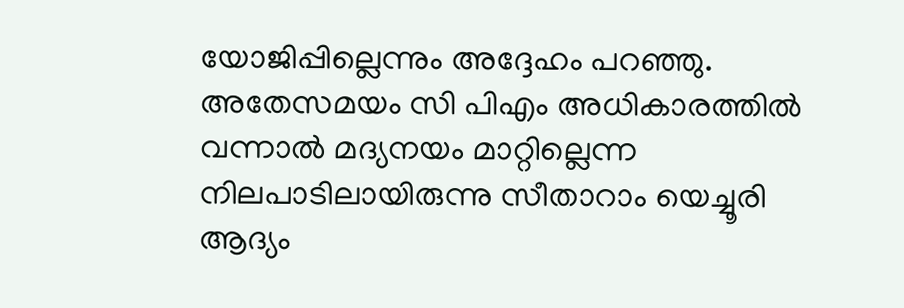യോജിപ്പില്ലെന്നും അദ്ദേഹം പറഞ്ഞു. അതേസമയം സി പിഎം അധികാരത്തില്‍ വന്നാല്‍ മദ്യനയം മാറ്റില്ലെന്ന നിലപാടിലായിരുന്നു സീതാറാം യെച്ചൂരി ആദ്യം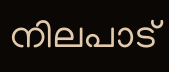നിലപാട്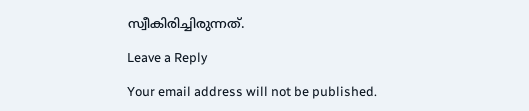സ്വീകിരിച്ചിരുന്നത്.

Leave a Reply

Your email address will not be published.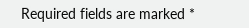Required fields are marked *